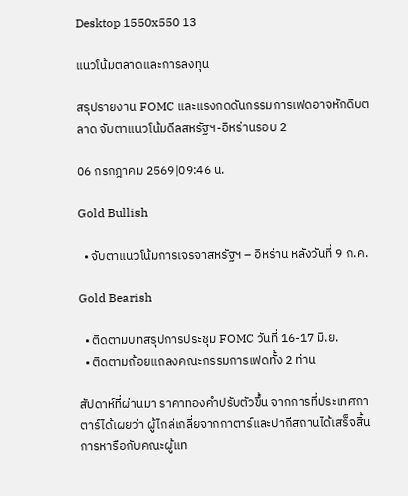Desktop 1550x550 13

แนวโน้มตลาดและการลงทุน

สรุปรายงาน FOMC และแรงกดดันกรรมการเฟดอาจหักดิบตลาด จับตาแนวโน้มดีลสหรัฐฯ-อิหร่านรอบ 2

06 กรกฎาคม 2569|09:46 น.

Gold Bullish

  • จับตาแนวโน้มการเจรจาสหรัฐฯ – อิหร่าน หลังวันที่ 9 ก.ค.

Gold Bearish

  • ติดตามบทสรุปการประชุม FOMC วันที่ 16-17 มิ.ย.
  • ติดตามถ้อยแถลงคณะกรรมการเฟดทั้ง 2 ท่าน

สัปดาห์ที่ผ่านมา ราคาทองคำปรับตัวขึ้น จากการที่ประเทศกาตาร์ได้เผยว่า ผู้ไกล่เกลี่ยจากกาตาร์และปากีสถานได้เสร็จสิ้นการหารือกับคณะผู้แท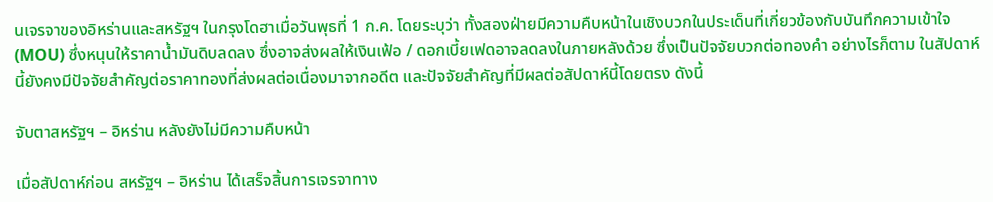นเจรจาของอิหร่านและสหรัฐฯ ในกรุงโดฮาเมื่อวันพุธที่ 1 ก.ค. โดยระบุว่า ทั้งสองฝ่ายมีความคืบหน้าในเชิงบวกในประเด็นที่เกี่ยวข้องกับบันทึกความเข้าใจ (MOU) ซึ่งหนุนให้ราคาน้ำมันดิบลดลง ซึ่งอาจส่งผลให้เงินเฟ้อ / ดอกเบี้ยเฟดอาจลดลงในภายหลังด้วย ซึ่งเป็นปัจจัยบวกต่อทองคำ อย่างไรก็ตาม ในสัปดาห์นี้ยังคงมีปัจจัยสำคัญต่อราคาทองที่ส่งผลต่อเนื่องมาจากอดีต และปัจจัยสำคัญที่มีผลต่อสัปดาห์นี้โดยตรง ดังนี้

จับตาสหรัฐฯ – อิหร่าน หลังยังไม่มีความคืบหน้า

เมื่อสัปดาห์ก่อน สหรัฐฯ – อิหร่าน ได้เสร็จสิ้นการเจรจาทาง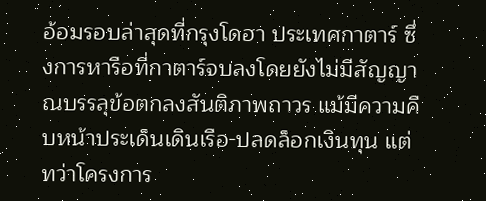อ้อมรอบล่าสุดที่กรุงโดฮา ประเทศกาตาร์ ซึ่งการหารือที่กาตาร์จบลงโดยยังไม่มีสัญญาณบรรลุข้อตกลงสันติภาพถาวร แม้มีความคืบหน้าประเด็นเดินเรือ-ปลดล็อกเงินทุน แต่ทว่าโครงการ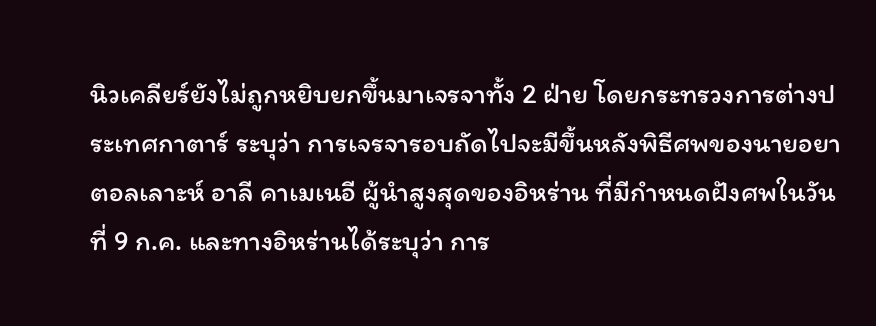นิวเคลียร์ยังไม่ถูกหยิบยกขึ้นมาเจรจาทั้ง 2 ฝ่าย โดยกระทรวงการต่างประเทศกาตาร์ ระบุว่า การเจรจารอบถัดไปจะมีขึ้นหลังพิธีศพของนายอยาตอลเลาะห์ อาลี คาเมเนอี ผู้นำสูงสุดของอิหร่าน ที่มีกำหนดฝังศพในวันที่ 9 ก.ค. และทางอิหร่านได้ระบุว่า การ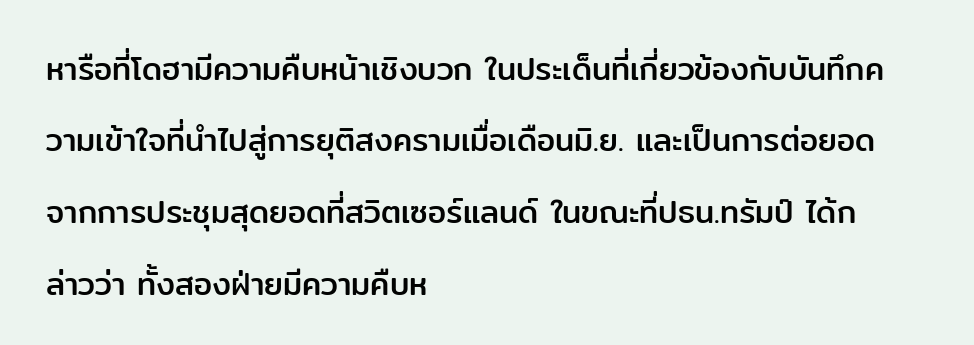หารือที่โดฮามีความคืบหน้าเชิงบวก ในประเด็นที่เกี่ยวข้องกับบันทึกความเข้าใจที่นำไปสู่การยุติสงครามเมื่อเดือนมิ.ย. และเป็นการต่อยอดจากการประชุมสุดยอดที่สวิตเซอร์แลนด์ ในขณะที่ปธน.ทรัมป์ ได้กล่าวว่า ทั้งสองฝ่ายมีความคืบห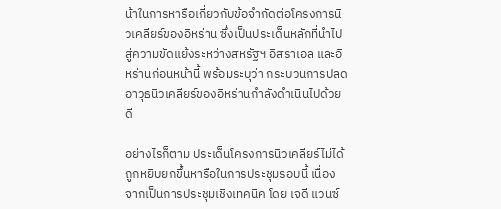น้าในการหารือเกี่ยวกับข้อจำกัดต่อโครงการนิวเคลียร์ของอิหร่าน ซึ่งเป็นประเด็นหลักที่นำไปสู่ความขัดแย้งระหว่างสหรัฐฯ อิสราเอล และอิหร่านก่อนหน้านี้ พร้อมระบุว่า กระบวนการปลดอาวุธนิวเคลียร์ของอิหร่านกำลังดำเนินไปด้วยดี

อย่างไรก็ตาม ประเด็นโครงการนิวเคลียร์ไม่ได้ถูกหยิบยกขึ้นหารือในการประชุมรอบนี้ เนื่องจากเป็นการประชุมเชิงเทคนิค โดย เจดี แวนซ์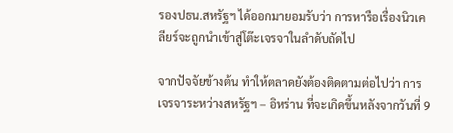รองปธน.สหรัฐฯ ได้ออกมายอมรับว่า การหารือเรื่องนิวเคลียร์จะถูกนำเข้าสู่โต๊ะเจรจาในลำดับถัดไป

จากปัจจัยข้างต้น ทำให้ตลาดยังต้องติดตามต่อไปว่า การเจรจาระหว่างสหรัฐฯ – อิหร่าน ที่จะเกิดขึ้นหลังจากวันที่ 9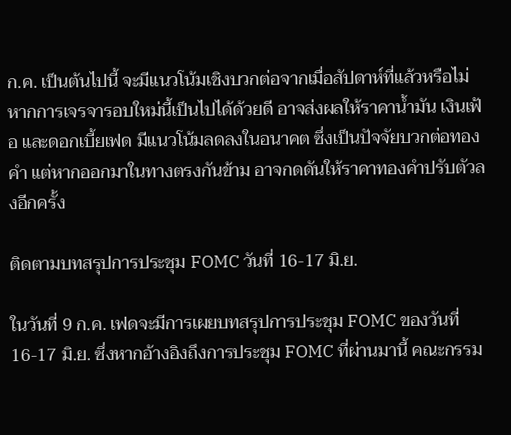ก.ค. เป็นต้นไปนี้ จะมีแนวโน้มเชิงบวกต่อจากเมื่อสัปดาห์ที่แล้วหรือไม่ หากการเจรจารอบใหม่นี้เป็นไปได้ด้วยดี อาจส่งผลให้ราคาน้ำมัน เงินเฟ้อ และดอกเบี้ยเฟด มีแนวโน้มลดลงในอนาคต ซึ่งเป็นปัจจัยบวกต่อทองคำ แต่หากออกมาในทางตรงกันข้าม อาจกดดันให้ราคาทองคำปรับตัวลงอีกครั้ง

ติดตามบทสรุปการประชุม FOMC วันที่ 16-17 มิ.ย.

ในวันที่ 9 ก.ค. เฟดจะมีการเผยบทสรุปการประชุม FOMC ของวันที่ 16-17 มิ.ย. ซึ่งหากอ้างอิงถึงการประชุม FOMC ที่ผ่านมานี้ คณะกรรม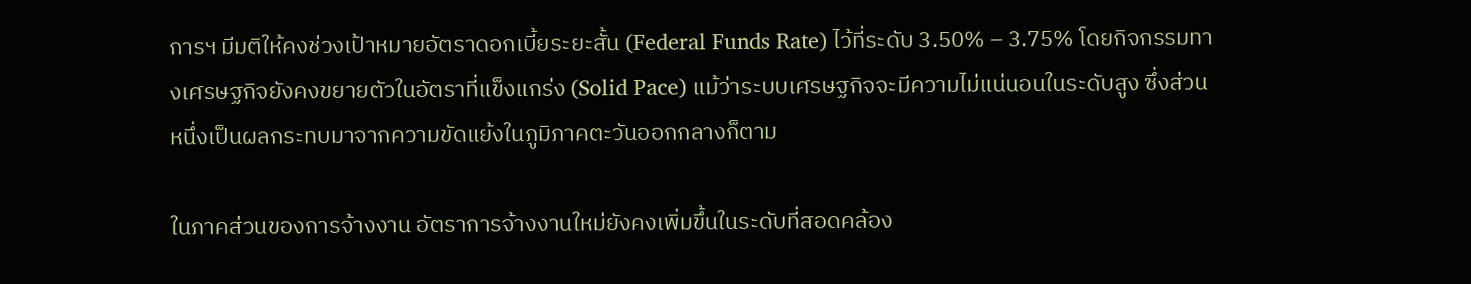การฯ มีมติให้คงช่วงเป้าหมายอัตราดอกเบี้ยระยะสั้น (Federal Funds Rate) ไว้ที่ระดับ 3.50% – 3.75% โดยกิจกรรมทางเศรษฐกิจยังคงขยายตัวในอัตราที่แข็งแกร่ง (Solid Pace) แม้ว่าระบบเศรษฐกิจจะมีความไม่แน่นอนในระดับสูง ซึ่งส่วนหนึ่งเป็นผลกระทบมาจากความขัดแย้งในภูมิภาคตะวันออกกลางก็ตาม

ในภาคส่วนของการจ้างงาน อัตราการจ้างงานใหม่ยังคงเพิ่มขึ้นในระดับที่สอดคล้อง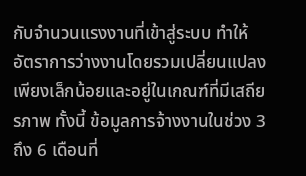กับจำนวนแรงงานที่เข้าสู่ระบบ ทำให้อัตราการว่างงานโดยรวมเปลี่ยนแปลงเพียงเล็กน้อยและอยู่ในเกณฑ์ที่มีเสถียรภาพ ทั้งนี้ ข้อมูลการจ้างงานในช่วง 3 ถึง 6 เดือนที่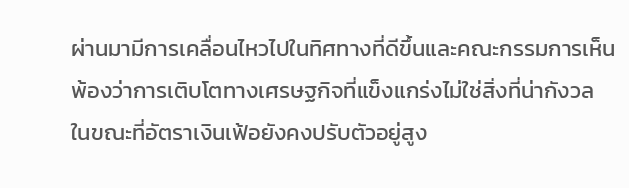ผ่านมามีการเคลื่อนไหวไปในทิศทางที่ดีขึ้นและคณะกรรมการเห็นพ้องว่าการเติบโตทางเศรษฐกิจที่แข็งแกร่งไม่ใช่สิ่งที่น่ากังวล ในขณะที่อัตราเงินเฟ้อยังคงปรับตัวอยู่สูง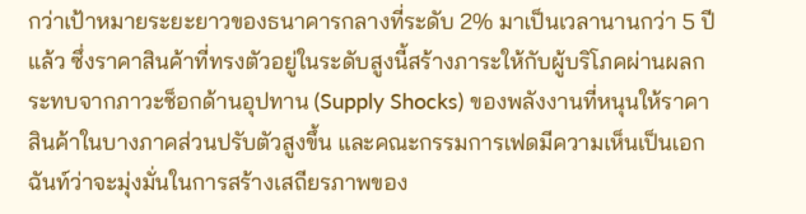กว่าเป้าหมายระยะยาวของธนาคารกลางที่ระดับ 2% มาเป็นเวลานานกว่า 5 ปีแล้ว ซึ่งราคาสินค้าที่ทรงตัวอยู่ในระดับสูงนี้สร้างภาระให้กับผู้บริโภคผ่านผลกระทบจากภาวะช็อกด้านอุปทาน (Supply Shocks) ของพลังงานที่หนุนให้ราคาสินค้าในบางภาคส่วนปรับตัวสูงขึ้น และคณะกรรมการเฟดมีความเห็นเป็นเอกฉันท์ว่าจะมุ่งมั่นในการสร้างเสถียรภาพของ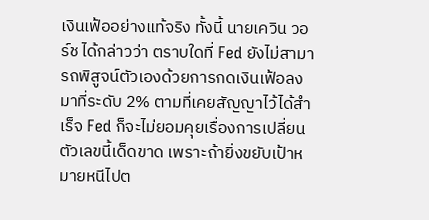เงินเฟ้ออย่างแท้จริง ทั้งนี้ นายเควิน วอร์ช ได้กล่าวว่า ตราบใดที่ Fed ยังไม่สามารถพิสูจน์ตัวเองด้วยการกดเงินเฟ้อลงมาที่ระดับ 2% ตามที่เคยสัญญาไว้ได้สำเร็จ Fed ก็จะไม่ยอมคุยเรื่องการเปลี่ยนตัวเลขนี้เด็ดขาด เพราะถ้ายิ่งขยับเป้าหมายหนีไปต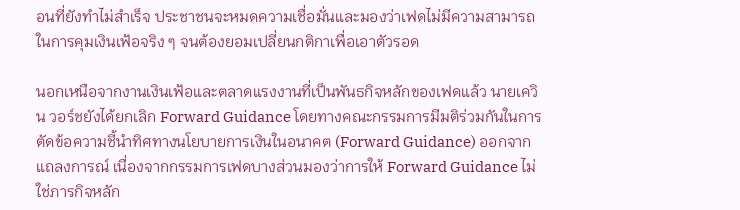อนที่ยังทำไม่สำเร็จ ประชาชนจะหมดความเชื่อมั่นและมองว่าเฟดไม่มีความสามารถในการคุมเงินเฟ้อจริง ๆ จนต้องยอมเปลี่ยนกติกาเพื่อเอาตัวรอด

นอกเหนือจากงานเงินเฟ้อและตลาดแรงงานที่เป็นพันธกิจหลักของเฟดแล้ว นายเควิน วอร์ชยังได้ยกเลิก Forward Guidance โดยทางคณะกรรมการมีมติร่วมกันในการตัดข้อความชี้นำทิศทางนโยบายการเงินในอนาคต (Forward Guidance) ออกจากแถลงการณ์ เนื่องจากกรรมการเฟดบางส่วนมองว่าการให้ Forward Guidance ไม่ใช่ภารกิจหลัก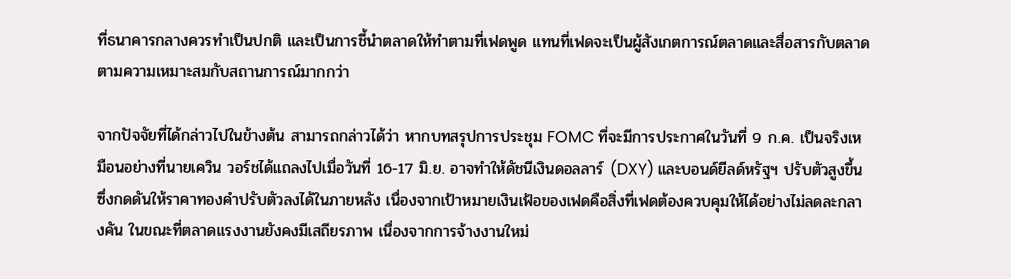ที่ธนาคารกลางควรทำเป็นปกติ และเป็นการชี้นำตลาดให้ทำตามที่เฟดพูด แทนที่เฟดจะเป็นผู้สังเกตการณ์ตลาดและสื่อสารกับตลาดตามความเหมาะสมกับสถานการณ์มากกว่า

จากปัจจัยที่ได้กล่าวไปในข้างต้น สามารถกล่าวได้ว่า หากบทสรุปการประชุม FOMC ที่จะมีการประกาศในวันที่ 9 ก.ค. เป็นจริงเหมือนอย่างที่นายเควิน วอร์ชได้แถลงไปเมื่อวันที่ 16-17 มิ.ย. อาจทำให้ดัชนีเงินดอลลาร์ (DXY) และบอนด์ยีลด์หรัฐฯ ปรับตัวสูงขึ้น ซึ่งกดดันให้ราคาทองคำปรับตัวลงได้ในภายหลัง เนื่องจากเป้าหมายเงินเฟ้อของเฟดคือสิ่งที่เฟดต้องควบคุมให้ได้อย่างไม่ลดละกลางคัน ในขณะที่ตลาดแรงงานยังคงมีเสถียรภาพ เนื่องจากการจ้างงานใหม่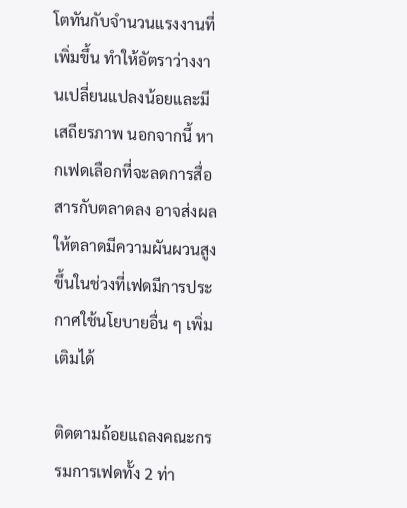โตทันกับจำนวนแรงงานที่เพิ่มขึ้น ทำให้อัตราว่างงานเปลี่ยนแปลงน้อยและมีเสถียรภาพ นอกจากนี้ หากเฟดเลือกที่จะลดการสื่อสารกับตลาดลง อาจส่งผลให้ตลาดมีความผันผวนสูงขึ้นในช่วงที่เฟดมีการประกาศใช้นโยบายอื่น ๆ เพิ่มเติมได้

ติดตามถ้อยแถลงคณะกรรมการเฟดทั้ง 2 ท่า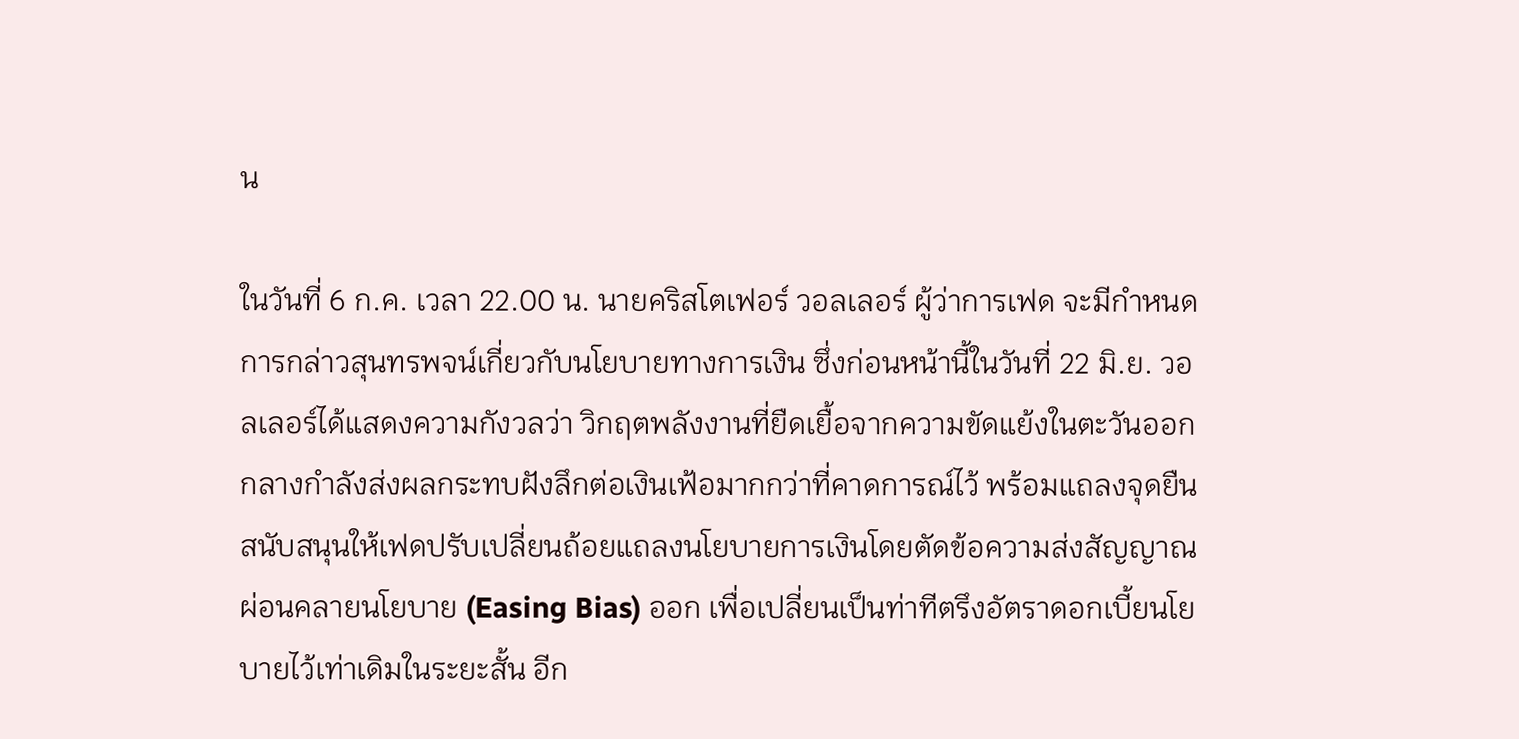น

ในวันที่ 6 ก.ค. เวลา 22.00 น. นายคริสโตเฟอร์ วอลเลอร์ ผู้ว่าการเฟด จะมีกำหนดการกล่าวสุนทรพจน์เกี่ยวกับนโยบายทางการเงิน ซึ่งก่อนหน้านี้ในวันที่ 22 มิ.ย. วอลเลอร์ได้แสดงความกังวลว่า วิกฤตพลังงานที่ยืดเยื้อจากความขัดแย้งในตะวันออกกลางกำลังส่งผลกระทบฝังลึกต่อเงินเฟ้อมากกว่าที่คาดการณ์ไว้ พร้อมแถลงจุดยืนสนับสนุนให้เฟดปรับเปลี่ยนถ้อยแถลงนโยบายการเงินโดยตัดข้อความส่งสัญญาณผ่อนคลายนโยบาย (Easing Bias) ออก เพื่อเปลี่ยนเป็นท่าทีตรึงอัตราดอกเบี้ยนโยบายไว้เท่าเดิมในระยะสั้น อีก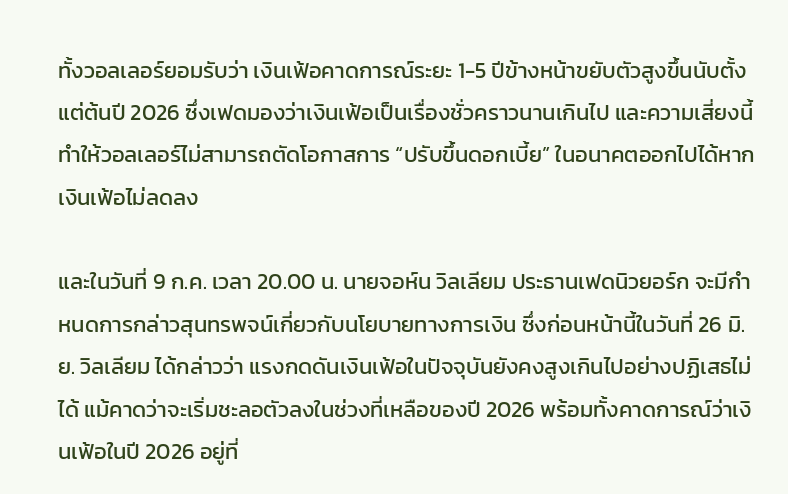ทั้งวอลเลอร์ยอมรับว่า เงินเฟ้อคาดการณ์ระยะ 1-5 ปีข้างหน้าขยับตัวสูงขึ้นนับตั้งแต่ต้นปี 2026 ซึ่งเฟดมองว่าเงินเฟ้อเป็นเรื่องชั่วคราวนานเกินไป และความเสี่ยงนี้ทำให้วอลเลอร์ไม่สามารถตัดโอกาสการ “ปรับขึ้นดอกเบี้ย” ในอนาคตออกไปได้หากเงินเฟ้อไม่ลดลง

และในวันที่ 9 ก.ค. เวลา 20.00 น. นายจอห์น วิลเลียม ประธานเฟดนิวยอร์ก จะมีกำหนดการกล่าวสุนทรพจน์เกี่ยวกับนโยบายทางการเงิน ซึ่งก่อนหน้านี้ในวันที่ 26 มิ.ย. วิลเลียม ได้กล่าวว่า แรงกดดันเงินเฟ้อในปัจจุบันยังคงสูงเกินไปอย่างปฏิเสธไม่ได้ แม้คาดว่าจะเริ่มชะลอตัวลงในช่วงที่เหลือของปี 2026 พร้อมทั้งคาดการณ์ว่าเงินเฟ้อในปี 2026 อยู่ที่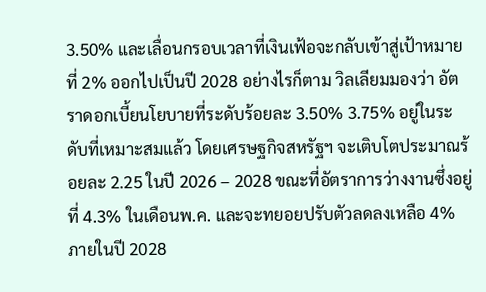3.50% และเลื่อนกรอบเวลาที่เงินเฟ้อจะกลับเข้าสู่เป้าหมายที่ 2% ออกไปเป็นปี 2028 อย่างไรก็ตาม วิลเลียมมองว่า อัตราดอกเบี้ยนโยบายที่ระดับร้อยละ 3.50% 3.75% อยู่ในระดับที่เหมาะสมแล้ว โดยเศรษฐกิจสหรัฐฯ จะเติบโตประมาณร้อยละ 2.25 ในปี 2026 – 2028 ขณะที่อัตราการว่างงานซึ่งอยู่ที่ 4.3% ในเดือนพ.ค. และจะทยอยปรับตัวลดลงเหลือ 4% ภายในปี 2028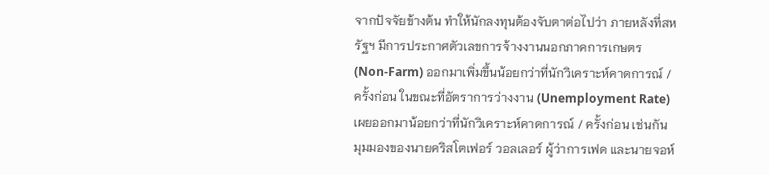จากปัจจัยข้างต้น ทำให้นักลงทุนต้องจับตาต่อไปว่า ภายหลังที่สหรัฐฯ มีการประกาศตัวเลขการจ้างงานนอกภาคการเกษตร (Non-Farm) ออกมาเพิ่มขึ้นน้อยกว่าที่นักวิเคราะห์คาดการณ์ / ครั้งก่อน ในขณะที่อัตราการว่างงาน (Unemployment Rate) เผยออกมาน้อยกว่าที่นักวิเคราะห์คาดการณ์ / ครั้งก่อน เช่นกัน มุมมองของนายคริสโตเฟอร์ วอลเลอร์ ผู้ว่าการเฟด และนายจอห์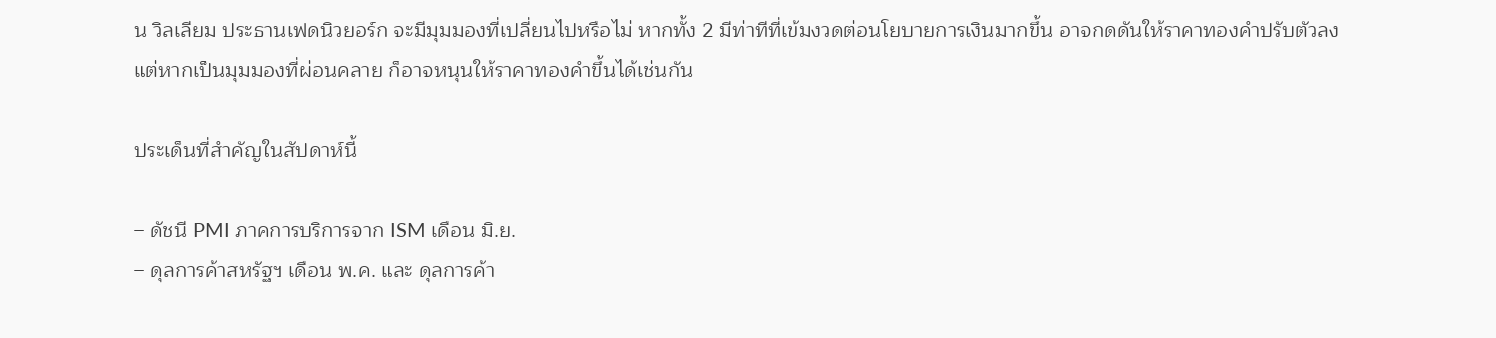น วิลเลียม ประธานเฟดนิวยอร์ก จะมีมุมมองที่เปลี่ยนไปหรือไม่ หากทั้ง 2 มีท่าทีที่เข้มงวดต่อนโยบายการเงินมากขึ้น อาจกดดันให้ราคาทองคำปรับตัวลง แต่หากเป็นมุมมองที่ผ่อนคลาย ก็อาจหนุนให้ราคาทองคำขึ้นได้เช่นกัน

ประเด็นที่สำคัญในสัปดาห์นี้

– ดัชนี PMI ภาคการบริการจาก ISM เดือน มิ.ย.
– ดุลการค้าสหรัฐฯ เดือน พ.ค. และ ดุลการค้า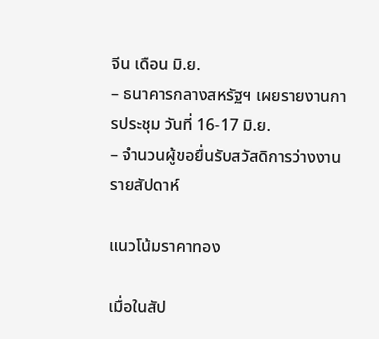จีน เดือน มิ.ย.
– ธนาคารกลางสหรัฐฯ เผยรายงานการประชุม วันที่ 16-17 มิ.ย.
– จำนวนผู้ขอยื่นรับสวัสดิการว่างงานรายสัปดาห์

แนวโน้มราคาทอง

เมื่อในสัป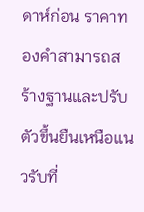ดาห์ก่อน ราคาทองคำสามารถสร้างฐานและปรับตัวขึ้นยืนเหนือแนวรับที่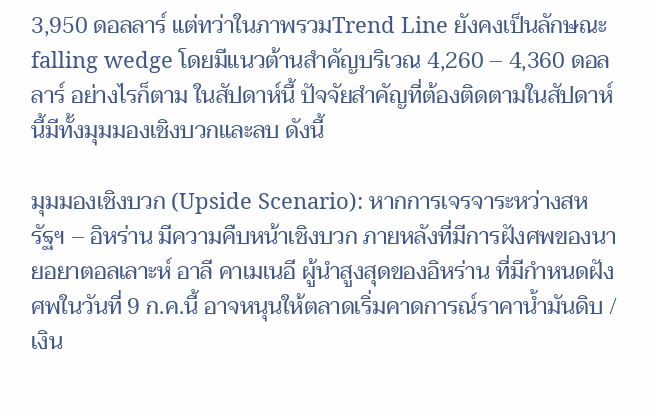3,950 ดอลลาร์ แต่ทว่าในภาพรวมTrend Line ยังคงเป็นลักษณะ falling wedge โดยมีแนวต้านสำคัญบริเวณ 4,260 – 4,360 ดอลลาร์ อย่างไรก็ตาม ในสัปดาห์นี้ ปัจจัยสำคัญที่ต้องติดตามในสัปดาห์นี้มีทั้งมุมมองเชิงบวกและลบ ดังนี้

มุมมองเชิงบวก (Upside Scenario): หากการเจรจาระหว่างสหรัฐฯ – อิหร่าน มีความคืบหน้าเชิงบวก ภายหลังที่มีการฝังศพของนายอยาตอลเลาะห์ อาลี คาเมเนอี ผู้นำสูงสุดของอิหร่าน ที่มีกำหนดฝังศพในวันที่ 9 ก.ค.นี้ อาจหนุนให้ตลาดเริ่มคาดการณ์ราคาน้ำมันดิบ / เงิน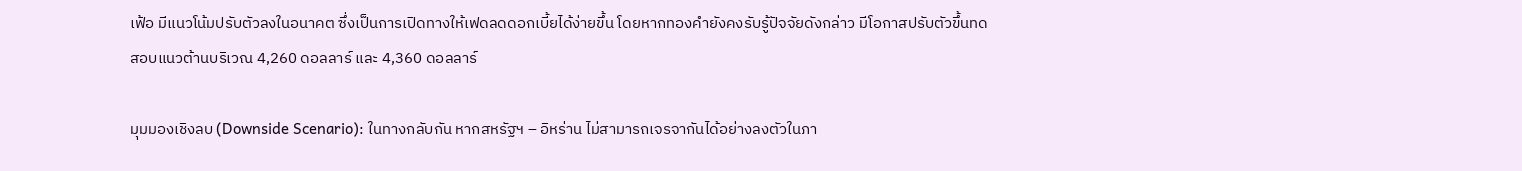เฟ้อ มีแนวโน้มปรับตัวลงในอนาคต ซึ่งเป็นการเปิดทางให้เฟดลดดอกเบี้ยได้ง่ายขึ้น โดยหากทองคำยังคงรับรู้ปัจจัยดังกล่าว มีโอกาสปรับตัวขึ้นทดสอบแนวต้านบริเวณ 4,260 ดอลลาร์ และ 4,360 ดอลลาร์

มุมมองเชิงลบ (Downside Scenario): ในทางกลับกัน หากสหรัฐฯ – อิหร่าน ไม่สามารถเจรจากันได้อย่างลงตัวในภา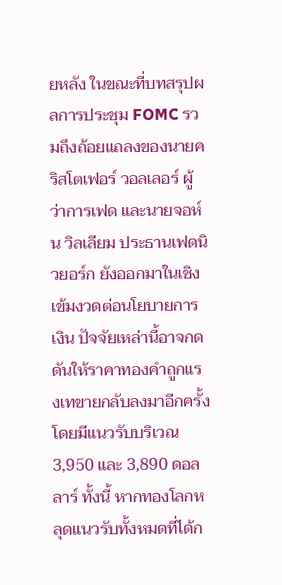ยหลัง ในขณะที่บทสรุปผลการประชุม FOMC รวมถึงถ้อยแถลงของนายคริสโตเฟอร์ วอลเลอร์ ผู้ว่าการเฟด และนายจอห์น วิลเลียม ประธานเฟดนิวยอร์ก ยังออกมาในเชิงเข้มงวดต่อนโยบายการเงิน ปัจจัยเหล่านี้อาจกดดันให้ราคาทองคำถูกแรงเทขายกลับลงมาอีกครั้ง โดยมีแนวรับบริเวณ 3,950 และ 3,890 ดอลลาร์ ทั้งนี้ หากทองโลกหลุดแนวรับทั้งหมดที่ได้ก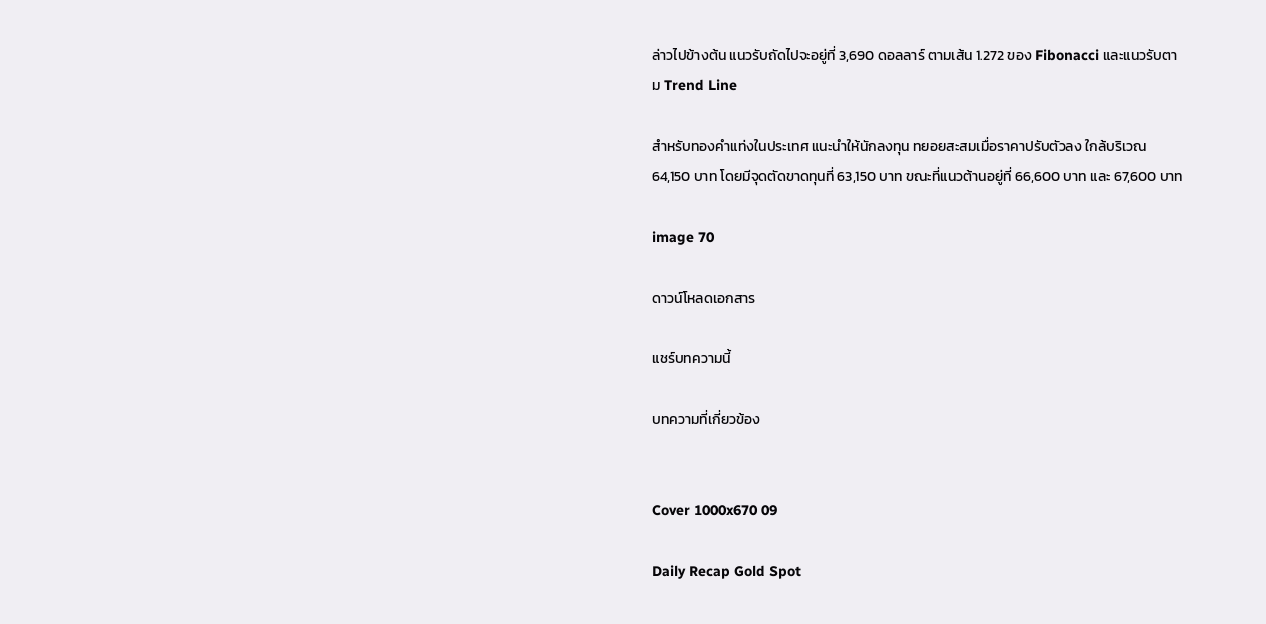ล่าวไปข้างต้น แนวรับถัดไปจะอยู่ที่ 3,690 ดอลลาร์ ตามเส้น 1.272 ของ Fibonacci และแนวรับตาม Trend Line

สำหรับทองคำแท่งในประเทศ แนะนำให้นักลงทุน ทยอยสะสมเมื่อราคาปรับตัวลง ใกล้บริเวณ 64,150 บาท โดยมีจุดตัดขาดทุนที่ 63,150 บาท ขณะที่แนวต้านอยู่ที่ 66,600 บาท และ 67,600 บาท

image 70

ดาวน์โหลดเอกสาร

แชร์บทความนี้

บทความที่เกี่ยวข้อง


Cover 1000x670 09

Daily Recap Gold Spot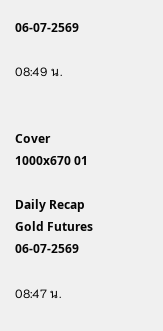06-07-2569

08:49 น.


Cover 1000x670 01

Daily Recap Gold Futures 06-07-2569

08:47 น.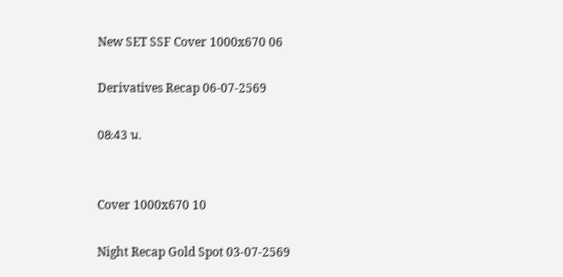New SET SSF Cover 1000x670 06

Derivatives Recap 06-07-2569

08:43 น.


Cover 1000x670 10

Night Recap Gold Spot 03-07-2569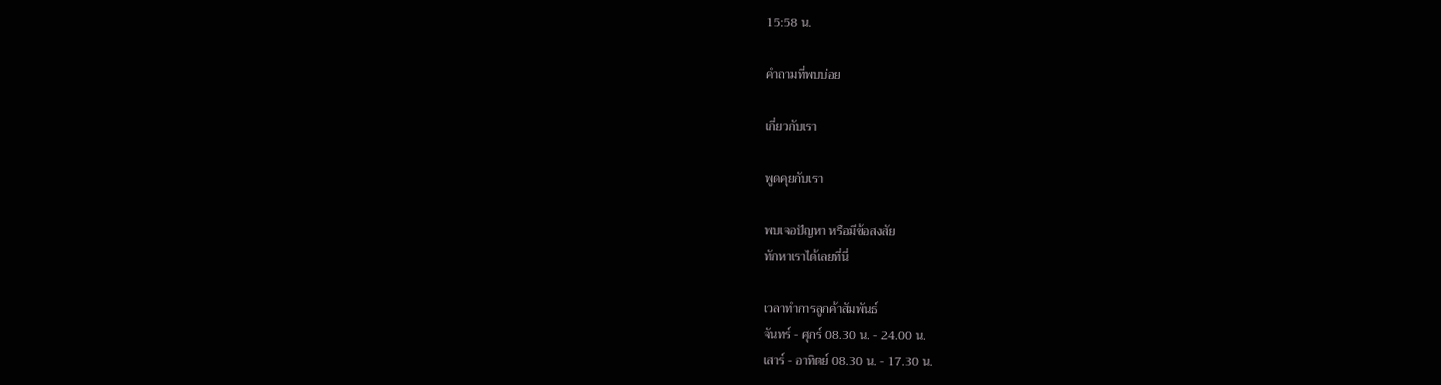15:58 น.

คำถามที่พบบ่อย

เกี่ยวกับเรา

พูดคุยกับเรา

พบเจอปัญหา หรือมีข้อสงสัย
ทักหาเราได้เลยที่นี่

เวลาทำการลูกค้าสัมพันธ์
จันทร์ - ศุกร์ 08.30 น. - 24.00 น.
เสาร์ - อาทิตย์ 08.30 น. - 17.30 น.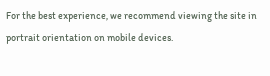For the best experience, we recommend viewing the site in portrait orientation on mobile devices.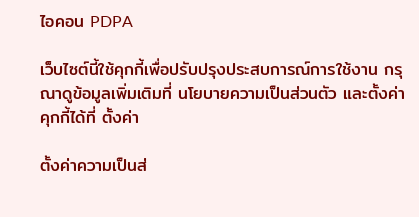ไอคอน PDPA

เว็บไซต์นี้ใช้คุกกี้เพื่อปรับปรุงประสบการณ์การใช้งาน กรุณาดูข้อมูลเพิ่มเติมที่ นโยบายความเป็นส่วนตัว และตั้งค่าคุกกี้ได้ที่ ตั้งค่า

ตั้งค่าความเป็นส่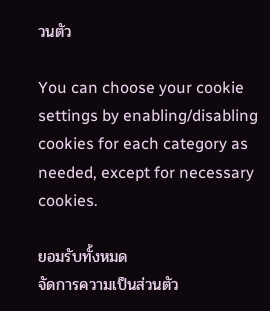วนตัว

You can choose your cookie settings by enabling/disabling cookies for each category as needed, except for necessary cookies.

ยอมรับทั้งหมด
จัดการความเป็นส่วนตัว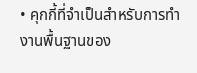• คุกกี้ที่จำเป็นสำหรับการทำงานพื้นฐานของ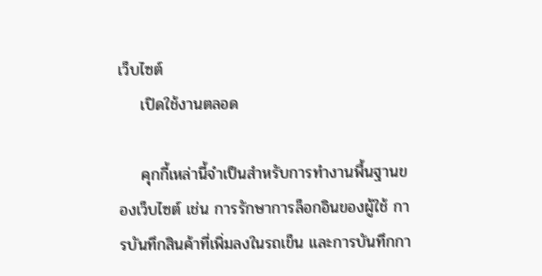เว็บไซต์
    เปิดใช้งานตลอด

    คุกกี้เหล่านี้จำเป็นสำหรับการทำงานพื้นฐานของเว็บไซต์ เช่น การรักษาการล็อกอินของผู้ใช้ การบันทึกสินค้าที่เพิ่มลงในรถเข็น และการบันทึกกา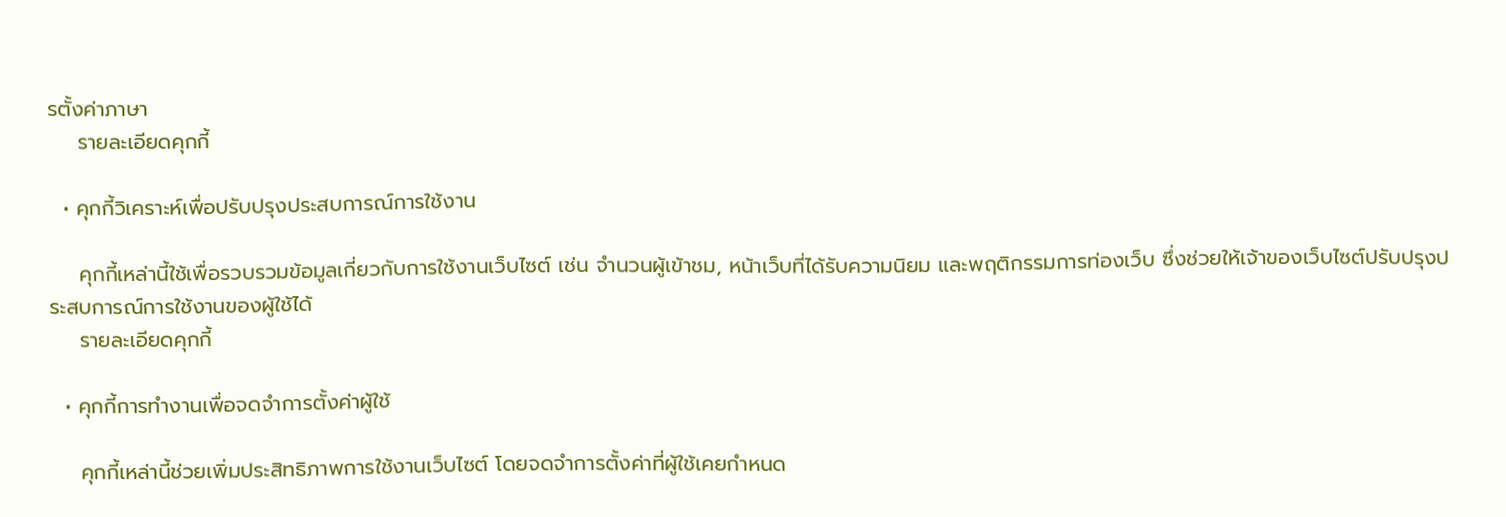รตั้งค่าภาษา
    รายละเอียดคุกกี้

  • คุกกี้วิเคราะห์เพื่อปรับปรุงประสบการณ์การใช้งาน

    คุกกี้เหล่านี้ใช้เพื่อรวบรวมข้อมูลเกี่ยวกับการใช้งานเว็บไซต์ เช่น จำนวนผู้เข้าชม, หน้าเว็บที่ได้รับความนิยม และพฤติกรรมการท่องเว็บ ซึ่งช่วยให้เจ้าของเว็บไซต์ปรับปรุงประสบการณ์การใช้งานของผู้ใช้ได้
    รายละเอียดคุกกี้

  • คุกกี้การทำงานเพื่อจดจำการตั้งค่าผู้ใช้

    คุกกี้เหล่านี้ช่วยเพิ่มประสิทธิภาพการใช้งานเว็บไซต์ โดยจดจำการตั้งค่าที่ผู้ใช้เคยกำหนด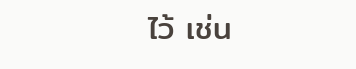ไว้ เช่น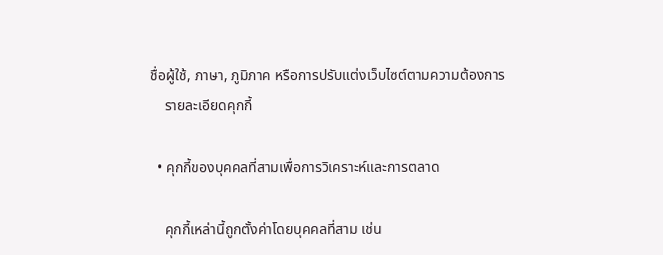ชื่อผู้ใช้, ภาษา, ภูมิภาค หรือการปรับแต่งเว็บไซต์ตามความต้องการ
    รายละเอียดคุกกี้

  • คุกกี้ของบุคคลที่สามเพื่อการวิเคราะห์และการตลาด

    คุกกี้เหล่านี้ถูกตั้งค่าโดยบุคคลที่สาม เช่น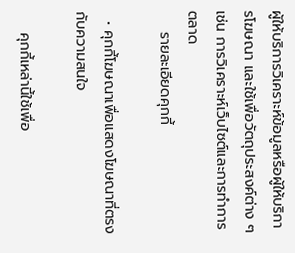ผู้ให้บริการวิเคราะห์ข้อมูลหรือผู้ให้บริการโฆษณา และใช้เพื่อวัตถุประสงค์ต่าง ๆ เช่น การวิเคราะห์เว็บไซต์และการทำการตลาด
    รายละเอียดคุกกี้

  • คุกกี้โฆษณาเพื่อแสดงโฆษณาที่ตรงกับความสนใจ

    คุกกี้เหล่านี้ใช้เพื่อ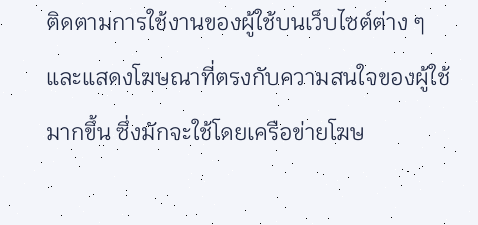ติดตามการใช้งานของผู้ใช้บนเว็บไซต์ต่าง ๆ และแสดงโฆษณาที่ตรงกับความสนใจของผู้ใช้มากขึ้น ซึ่งมักจะใช้โดยเครือข่ายโฆษ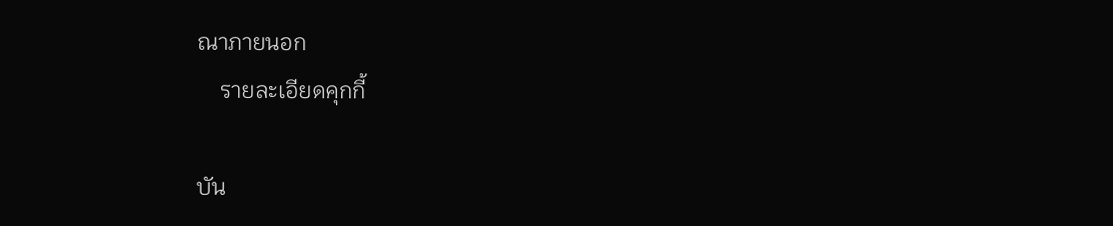ณาภายนอก
    รายละเอียดคุกกี้

บัน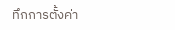ทึกการตั้งค่า